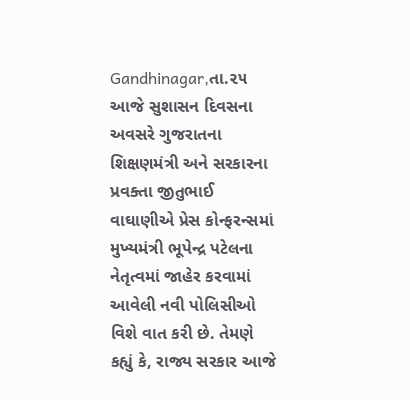Gandhinagar,તા.૨૫
આજે સુશાસન દિવસના અવસરે ગુજરાતના શિક્ષણમંત્રી અને સરકારના પ્રવક્તા જીતુભાઈ વાઘાણીએ પ્રેસ કોન્ફરન્સમાં મુખ્યમંત્રી ભૂપેન્દ્ર પટેલના નેતૃત્વમાં જાહેર કરવામાં આવેલી નવી પોલિસીઓ વિશે વાત કરી છે. તેમણે કહ્યું કે, રાજ્ય સરકાર આજે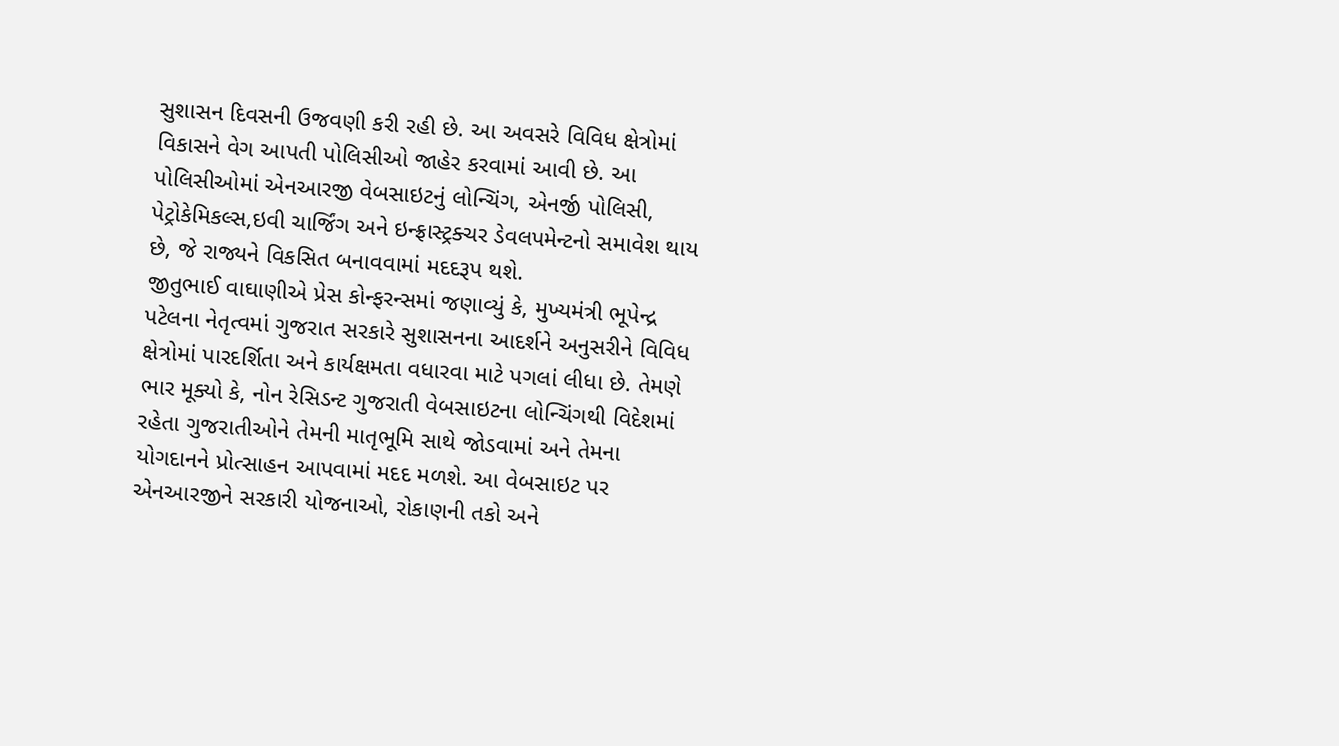સુશાસન દિવસની ઉજવણી કરી રહી છે. આ અવસરે વિવિધ ક્ષેત્રોમાં વિકાસને વેગ આપતી પોલિસીઓ જાહેર કરવામાં આવી છે. આ પોલિસીઓમાં એનઆરજી વેબસાઇટનું લોન્ચિંગ, એનર્જી પોલિસી, પેટ્રોકેમિકલ્સ,ઇવી ચાર્જિંગ અને ઇન્ફ્રાસ્ટ્રક્ચર ડેવલપમેન્ટનો સમાવેશ થાય છે, જે રાજ્યને વિકસિત બનાવવામાં મદદરૂપ થશે.
જીતુભાઈ વાઘાણીએ પ્રેસ કોન્ફરન્સમાં જણાવ્યું કે, મુખ્યમંત્રી ભૂપેન્દ્ર પટેલના નેતૃત્વમાં ગુજરાત સરકારે સુશાસનના આદર્શને અનુસરીને વિવિધ ક્ષેત્રોમાં પારદર્શિતા અને કાર્યક્ષમતા વધારવા માટે પગલાં લીધા છે. તેમણે ભાર મૂક્યો કે, નોન રેસિડન્ટ ગુજરાતી વેબસાઇટના લોન્ચિંગથી વિદેશમાં રહેતા ગુજરાતીઓને તેમની માતૃભૂમિ સાથે જોડવામાં અને તેમના યોગદાનને પ્રોત્સાહન આપવામાં મદદ મળશે. આ વેબસાઇટ પર એનઆરજીને સરકારી યોજનાઓ, રોકાણની તકો અને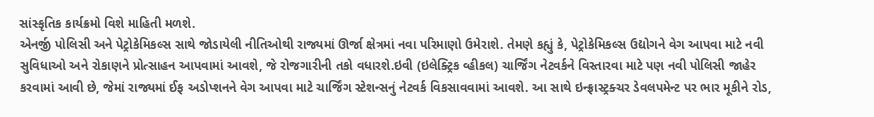સાંસ્કૃતિક કાર્યક્રમો વિશે માહિતી મળશે.
એનર્જી પોલિસી અને પેટ્રોકેમિકલ્સ સાથે જોડાયેલી નીતિઓથી રાજ્યમાં ઊર્જા ક્ષેત્રમાં નવા પરિમાણો ઉમેરાશે. તેમણે કહ્યું કે, પેટ્રોકેમિકલ્સ ઉદ્યોગને વેગ આપવા માટે નવી સુવિધાઓ અને રોકાણને પ્રોત્સાહન આપવામાં આવશે, જે રોજગારીની તકો વધારશે.ઇવી (ઇલેક્ટ્રિક વ્હીકલ) ચાર્જિંગ નેટવર્કને વિસ્તારવા માટે પણ નવી પોલિસી જાહેર કરવામાં આવી છે, જેમાં રાજ્યમાં ઈફ અડોપ્શનને વેગ આપવા માટે ચાર્જિંગ સ્ટેશન્સનું નેટવર્ક વિકસાવવામાં આવશે. આ સાથે ઇન્ફ્રાસ્ટ્રક્ચર ડેવલપમેન્ટ પર ભાર મૂકીને રોડ,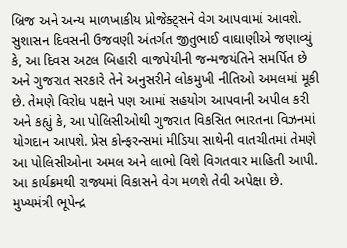બ્રિજ અને અન્ય માળખાકીય પ્રોજેક્ટ્સને વેગ આપવામાં આવશે.
સુશાસન દિવસની ઉજવણી અંતર્ગત જીતુભાઈ વાઘાણીએ જણાવ્યું કે, આ દિવસ અટલ બિહારી વાજપેયીની જન્મજયંતિને સમર્પિત છે અને ગુજરાત સરકારે તેને અનુસરીને લોકમુખી નીતિઓ અમલમાં મૂકી છે. તેમણે વિરોધ પક્ષને પણ આમાં સહયોગ આપવાની અપીલ કરી અને કહ્યું કે, આ પોલિસીઓથી ગુજરાત વિકસિત ભારતના વિઝનમાં યોગદાન આપશે. પ્રેસ કોન્ફરન્સમાં મીડિયા સાથેની વાતચીતમાં તેમણે આ પોલિસીઓના અમલ અને લાભો વિશે વિગતવાર માહિતી આપી. આ કાર્યક્રમથી રાજ્યમાં વિકાસને વેગ મળશે તેવી અપેક્ષા છે.
મુખ્યમંત્રી ભૂપેન્દ્ર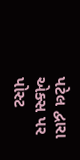પટેલ દ્વારા એક્સ પર પોસ્ટ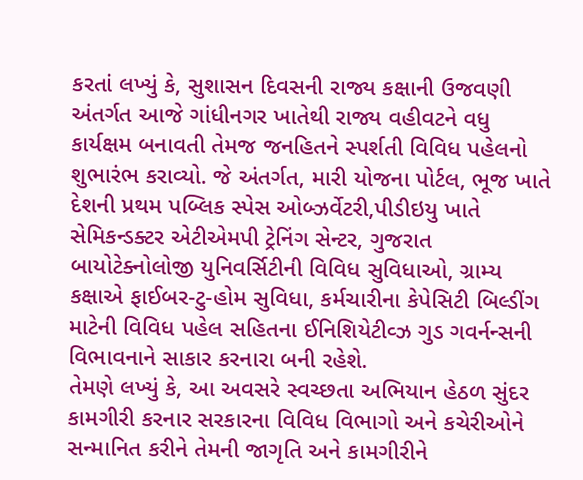કરતાં લખ્યું કે, સુશાસન દિવસની રાજ્ય કક્ષાની ઉજવણી અંતર્ગત આજે ગાંધીનગર ખાતેથી રાજ્ય વહીવટને વધુ કાર્યક્ષમ બનાવતી તેમજ જનહિતને સ્પર્શતી વિવિધ પહેલનો શુભારંભ કરાવ્યો. જે અંતર્ગત, મારી યોજના પોર્ટલ, ભૂજ ખાતે દેશની પ્રથમ પબ્લિક સ્પેસ ઓબ્ઝર્વેટરી,પીડીઇયુ ખાતે સેમિકન્ડક્ટર એટીએમપી ટ્રેનિંગ સેન્ટર, ગુજરાત બાયોટેક્નોલોજી યુનિવર્સિટીની વિવિધ સુવિધાઓ, ગ્રામ્ય કક્ષાએ ફાઈબર-ટુ-હોમ સુવિધા, કર્મચારીના કેપેસિટી બિલ્ડીંગ માટેની વિવિધ પહેલ સહિતના ઈનિશિયેટીવ્ઝ ગુડ ગવર્નન્સની વિભાવનાને સાકાર કરનારા બની રહેશે.
તેમણે લખ્યું કે, આ અવસરે સ્વચ્છતા અભિયાન હેઠળ સુંદર કામગીરી કરનાર સરકારના વિવિધ વિભાગો અને કચેરીઓને સન્માનિત કરીને તેમની જાગૃતિ અને કામગીરીને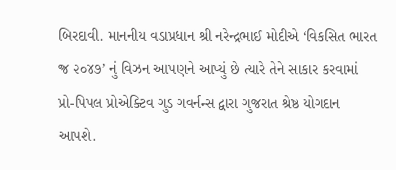બિરદાવી. માનનીય વડાપ્રધાન શ્રી નરેન્દ્રભાઈ મોદીએ ‘વિકસિત ભારત જ્ર ૨૦૪૭’ નું વિઝન આપણને આપ્યું છે ત્યારે તેને સાકાર કરવામાં પ્રો-પિપલ પ્રોએક્ટિવ ગુડ ગવર્નન્સ દ્વારા ગુજરાત શ્રેષ્ઠ યોગદાન આપશે.